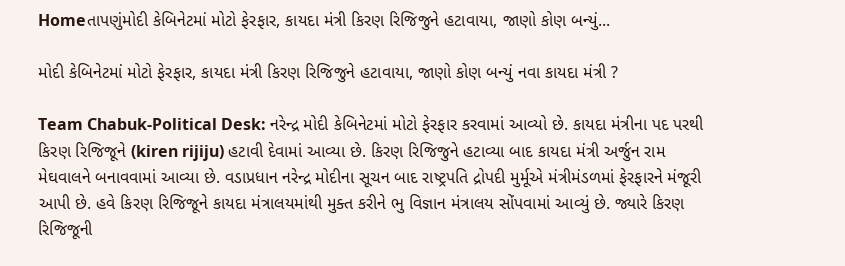Homeતાપણુંમોદી કેબિનેટમાં મોટો ફેરફાર, કાયદા મંત્રી કિરણ રિજિજુને હટાવાયા, જાણો કોણ બન્યું...

મોદી કેબિનેટમાં મોટો ફેરફાર, કાયદા મંત્રી કિરણ રિજિજુને હટાવાયા, જાણો કોણ બન્યું નવા કાયદા મંત્રી ?

Team Chabuk-Political Desk: નરેન્દ્ર મોદી કેબિનેટમાં મોટો ફેરફાર કરવામાં આવ્યો છે. કાયદા મંત્રીના પદ પરથી કિરણ રિજિજૂને (kiren rijiju) હટાવી દેવામાં આવ્યા છે. કિરણ રિજિજુને હટાવ્યા બાદ કાયદા મંત્રી અર્જુન રામ મેઘવાલને બનાવવામાં આવ્યા છે. વડાપ્રધાન નરેન્દ્ર મોદીના સૂચન બાદ રાષ્ટ્રપતિ દ્રોપદી મુર્મૂએ મંત્રીમંડળમાં ફેરફારને મંજૂરી આપી છે. હવે કિરણ રિજિજૂને કાયદા મંત્રાલયમાંથી મુક્ત કરીને ભુ વિજ્ઞાન મંત્રાલય સોંપવામાં આવ્યું છે. જ્યારે કિરણ રિજિજૂની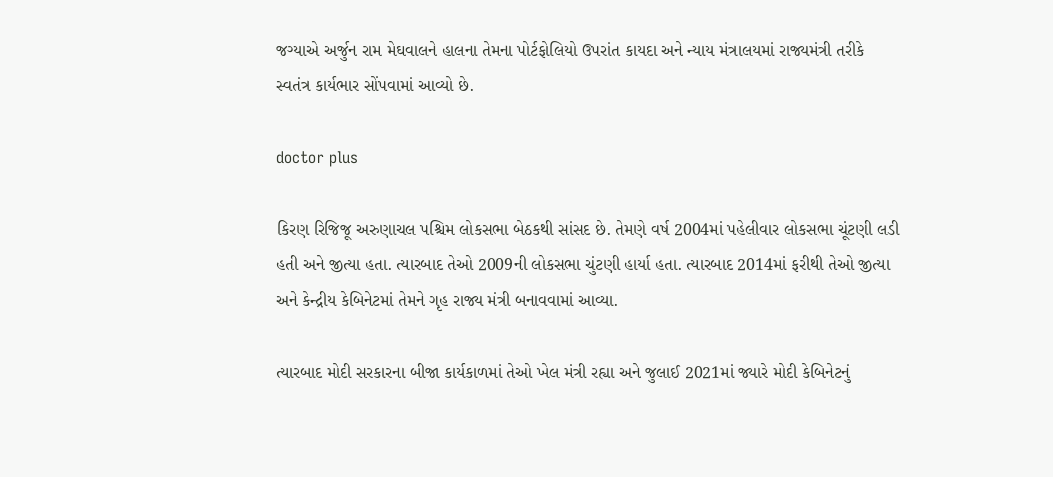જગ્યાએ અર્જુન રામ મેઘવાલને હાલના તેમના પોર્ટફોલિયો ઉપરાંત કાયદા અને ન્યાય મંત્રાલયમાં રાજ્યમંત્રી તરીકે સ્વતંત્ર કાર્યભાર સોંપવામાં આવ્યો છે.

doctor plus

કિરણ રિજિજૂ અરુણાચલ પશ્ચિમ લોકસભા બેઠકથી સાંસદ છે. તેમણે વર્ષ 2004માં પહેલીવાર લોકસભા ચૂંટણી લડી હતી અને જીત્યા હતા. ત્યારબાદ તેઓ 2009ની લોકસભા ચુંટણી હાર્યા હતા. ત્યારબાદ 2014માં ફરીથી તેઓ જીત્યા અને કેન્દ્રીય કેબિનેટમાં તેમને ગૃહ રાજ્ય મંત્રી બનાવવામાં આવ્યા.

ત્યારબાદ મોદી સરકારના બીજા કાર્યકાળમાં તેઓ ખેલ મંત્રી રહ્યા અને જુલાઈ 2021માં જ્યારે મોદી કેબિનેટનું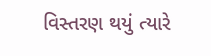વિસ્તરણ થયું ત્યારે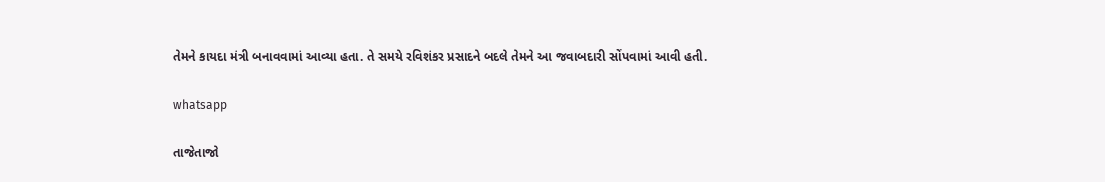તેમને કાયદા મંત્રી બનાવવામાં આવ્યા હતા. તે સમયે રવિશંકર પ્રસાદને બદલે તેમને આ જવાબદારી સોંપવામાં આવી હતી.

whatsapp

તાજેતાજો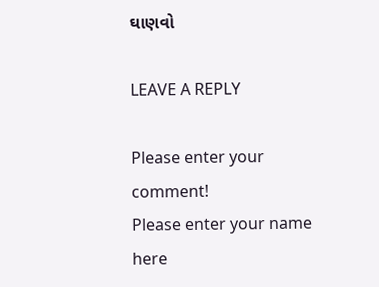ઘાણવો

LEAVE A REPLY

Please enter your comment!
Please enter your name here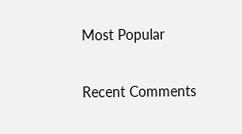Most Popular

Recent Comments